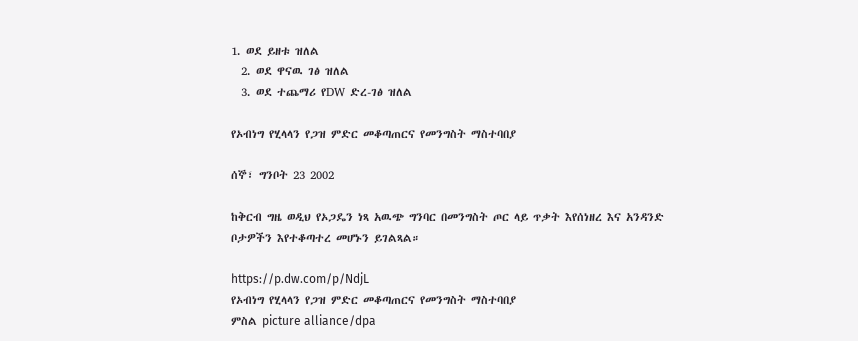1. ወደ ይዘቱ ዝለል
  2. ወደ ዋናዉ ገፅ ዝለል
  3. ወደ ተጨማሪ የDW ድረ-ገፅ ዝለል

የኦብነግ የሂላላን የጋዝ ምድር መቆጣጠርና የመንግስት ማስተባበያ

ሰኞ፣ ግንቦት 23 2002

ከቅርብ ግዜ ወዲህ የኦጋዴን ነጻ አዉጭ ግንባር በመንግስት ጦር ላይ ጥቃት እየሰነዘረ እና አንዳንድ ቦታዎችን እየተቆጣተረ መሆኑን ይገልጻል።

https://p.dw.com/p/NdjL
የኦብነግ የሂላላን የጋዝ ምድር መቆጣጠርና የመንግስት ማስተባበያ
ምስል picture alliance/dpa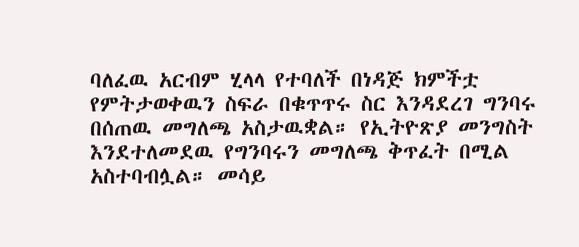ባለፈዉ አርብም ሂላላ የተባለች በነዳጅ ክምችቷ የምትታወቀዉን ስፍራ በቁጥጥሩ ስር እንዳደረገ ግንባሩ በሰጠዉ መግለጫ አስታዉቋል። የኢትዮጽያ መንግስት እንደተለመደዉ የግንባሩን መግለጫ ቅጥፈት በሚል አስተባብሏል። መሳይ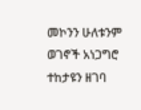መኮንን ሁለቱንም ወገኖች አነጋግሮ ተከታዩን ዘገባ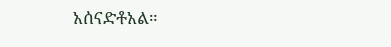አሰናድቶአል።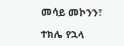መሳይ መኮንን፣

ተክሌ የኋላ